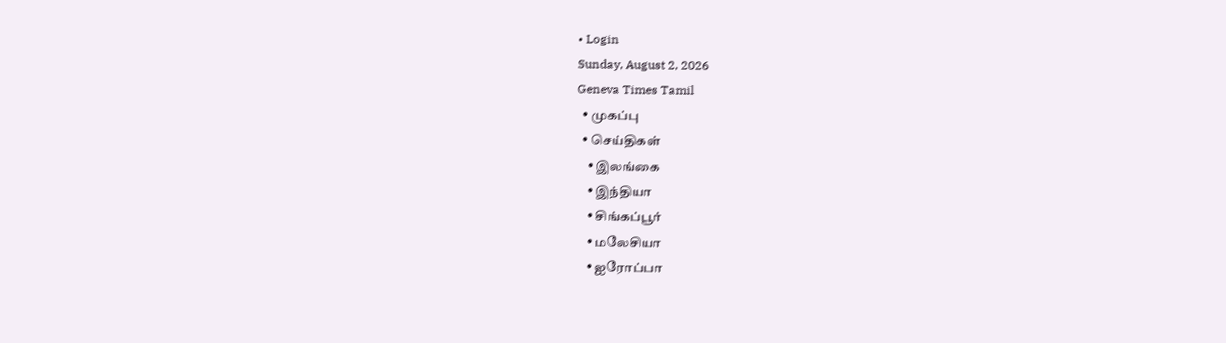• Login
Sunday, August 2, 2026
Geneva Times Tamil
  • முகப்பு
  • செய்திகள்
    • இலங்கை
    • இந்தியா
    • சிங்கப்பூர்
    • மலேசியா
    • ஐரோப்பா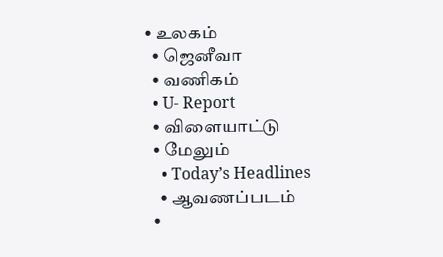• உலகம்
  • ஜெனீவா
  • வணிகம்
  • U- Report
  • விளையாட்டு
  • மேலும்
    • Today’s Headlines
    • ஆவணப்படம்
  •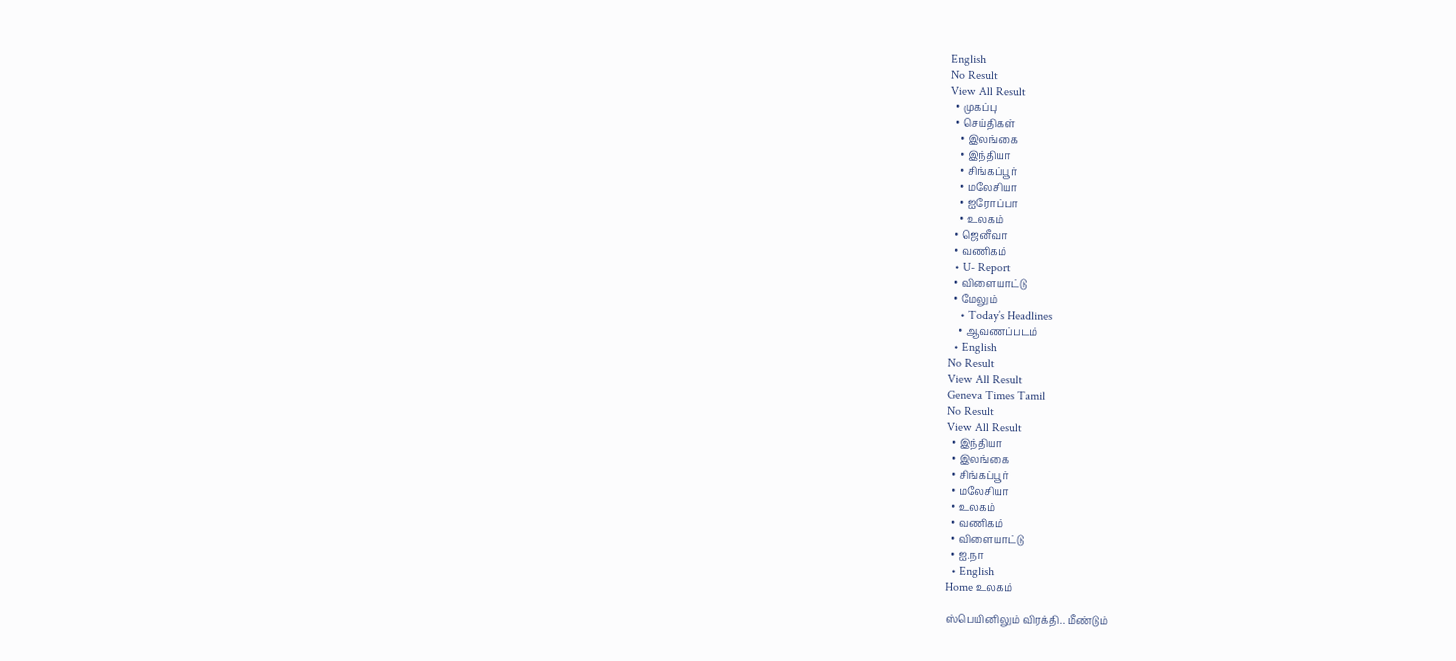English
No Result
View All Result
  • முகப்பு
  • செய்திகள்
    • இலங்கை
    • இந்தியா
    • சிங்கப்பூர்
    • மலேசியா
    • ஐரோப்பா
    • உலகம்
  • ஜெனீவா
  • வணிகம்
  • U- Report
  • விளையாட்டு
  • மேலும்
    • Today’s Headlines
    • ஆவணப்படம்
  • English
No Result
View All Result
Geneva Times Tamil
No Result
View All Result
  • இந்தியா
  • இலங்கை
  • சிங்கப்பூர்
  • மலேசியா
  • உலகம்
  • வணிகம்
  • விளையாட்டு
  • ஐ.நா
  • English
Home உலகம்

ஸ்பெயினிலும் விரக்தி.. மீண்டும்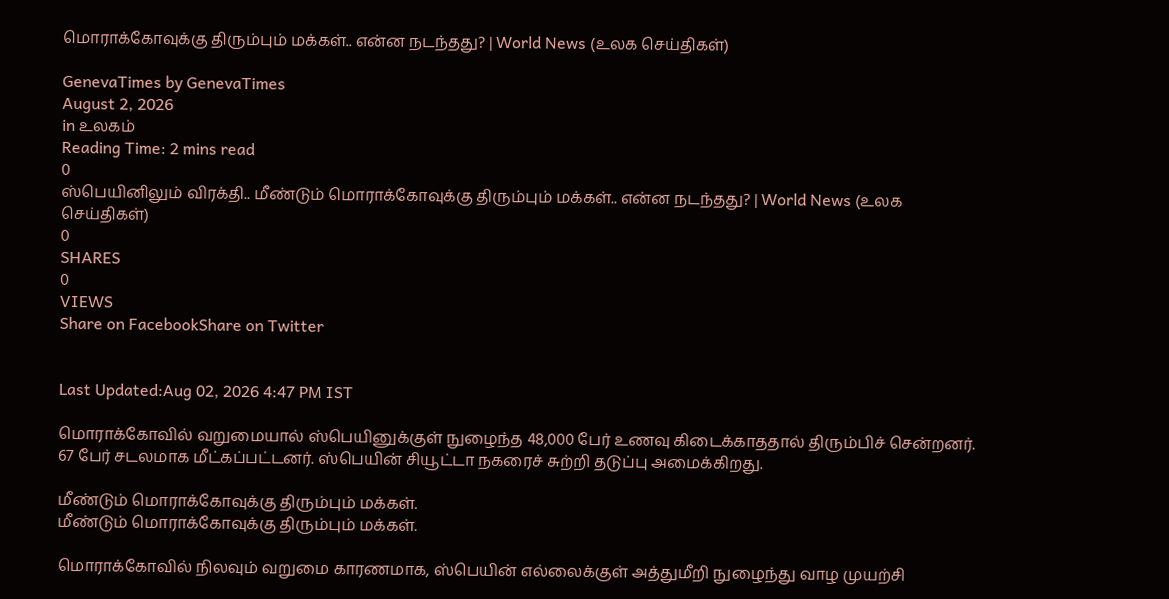மொராக்கோவுக்கு திரும்பும் மக்கள்.. என்ன நடந்தது? | World News (உலக செய்திகள்)

GenevaTimes by GenevaTimes
August 2, 2026
in உலகம்
Reading Time: 2 mins read
0
ஸ்பெயினிலும் விரக்தி.. மீண்டும் மொராக்கோவுக்கு திரும்பும் மக்கள்.. என்ன நடந்தது? | World News (உலக செய்திகள்)
0
SHARES
0
VIEWS
Share on FacebookShare on Twitter


Last Updated:Aug 02, 2026 4:47 PM IST

மொராக்கோவில் வறுமையால் ஸ்பெயினுக்குள் நுழைந்த 48,000 பேர் உணவு கிடைக்காததால் திரும்பிச் சென்றனர். 67 பேர் சடலமாக மீட்கப்பட்டனர். ஸ்பெயின் சியூட்டா நகரைச் சுற்றி தடுப்பு அமைக்கிறது.

மீண்டும் மொராக்கோவுக்கு திரும்பும் மக்கள்.
மீண்டும் மொராக்கோவுக்கு திரும்பும் மக்கள்.

மொராக்கோவில் நிலவும் வறுமை காரணமாக, ஸ்பெயின் எல்லைக்குள் அத்துமீறி நுழைந்து வாழ முயற்சி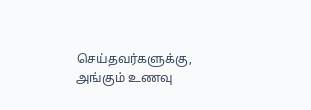செய்தவர்களுக்கு, அங்கும் உணவு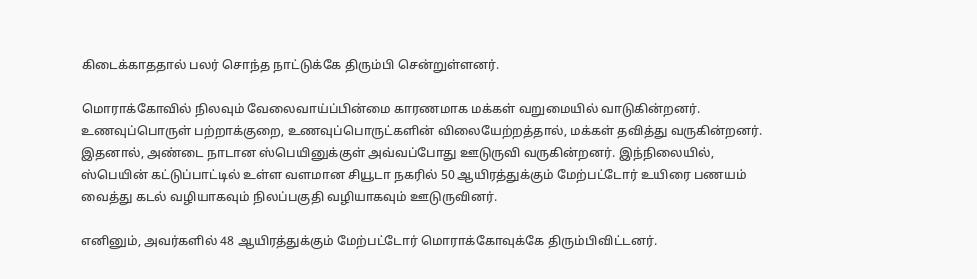கிடைக்காததால் பலர் சொந்த நாட்டுக்கே திரும்பி சென்றுள்ளனர்.

மொராக்கோவில் நிலவும் வேலைவாய்ப்பின்மை காரணமாக மக்கள் வறுமையில் வாடுகின்றனர். உணவுப்பொருள் பற்றாக்குறை, உணவுப்பொருட்களின் விலையேற்றத்தால், மக்கள் தவித்து வருகின்றனர். இதனால், அண்டை நாடான ஸ்பெயினுக்குள் அவ்வப்போது ஊடுருவி வருகின்றனர். இந்நிலையில், ஸ்பெயின் கட்டுப்பாட்டில் உள்ள வளமான சியூடா நகரில் 50 ஆயிரத்துக்கும் மேற்பட்டோர் உயிரை பணயம் வைத்து கடல் வழியாகவும் நிலப்பகுதி வழியாகவும் ஊடுருவினர்.

எனினும், அவர்களில் 48 ஆயிரத்துக்கும் மேற்பட்டோர் மொராக்கோவுக்கே திரும்பிவிட்டனர்.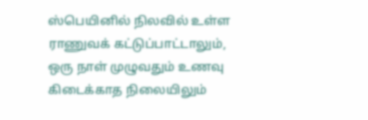ஸ்பெயினில் நிலவில் உள்ள ராணுவக் கட்டுப்பாட்டாலும், ஒரு நாள் முழுவதும் உணவு கிடைக்காத நிலையிலும்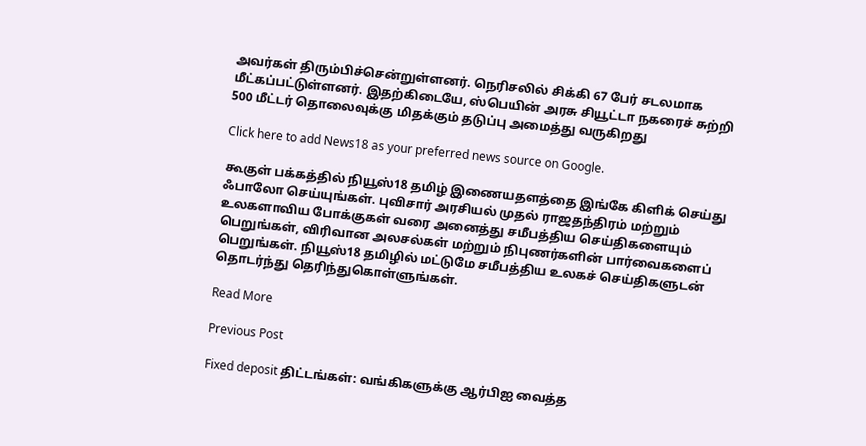அவர்கள் திரும்பிச்சென்றுள்ளனர். நெரிசலில் சிக்கி 67 பேர் சடலமாக மீட்கப்பட்டுள்ளனர். இதற்கிடையே, ஸ்பெயின் அரசு சியூட்டா நகரைச் சுற்றி 500 மீட்டர் தொலைவுக்கு மிதக்கும் தடுப்பு அமைத்து வருகிறது

Click here to add News18 as your preferred news source on Google.

கூகுள் பக்கத்தில் நியூஸ்18 தமிழ் இணையதளத்தை இங்கே கிளிக் செய்து ஃபாலோ செய்யுங்கள். புவிசார் அரசியல் முதல் ராஜதந்திரம் மற்றும் உலகளாவிய போக்குகள் வரை அனைத்து சமீபத்திய செய்திகளையும் பெறுங்கள், விரிவான அலசல்கள் மற்றும் நிபுணர்களின் பார்வைகளைப் பெறுங்கள். நியூஸ்18 தமிழில் மட்டுமே சமீபத்திய உலகச் செய்திகளுடன் தொடர்ந்து தெரிந்துகொள்ளுங்கள்.

Read More

Previous Post

Fixed deposit திட்டங்கள்: வங்கிகளுக்கு ஆர்பிஐ வைத்த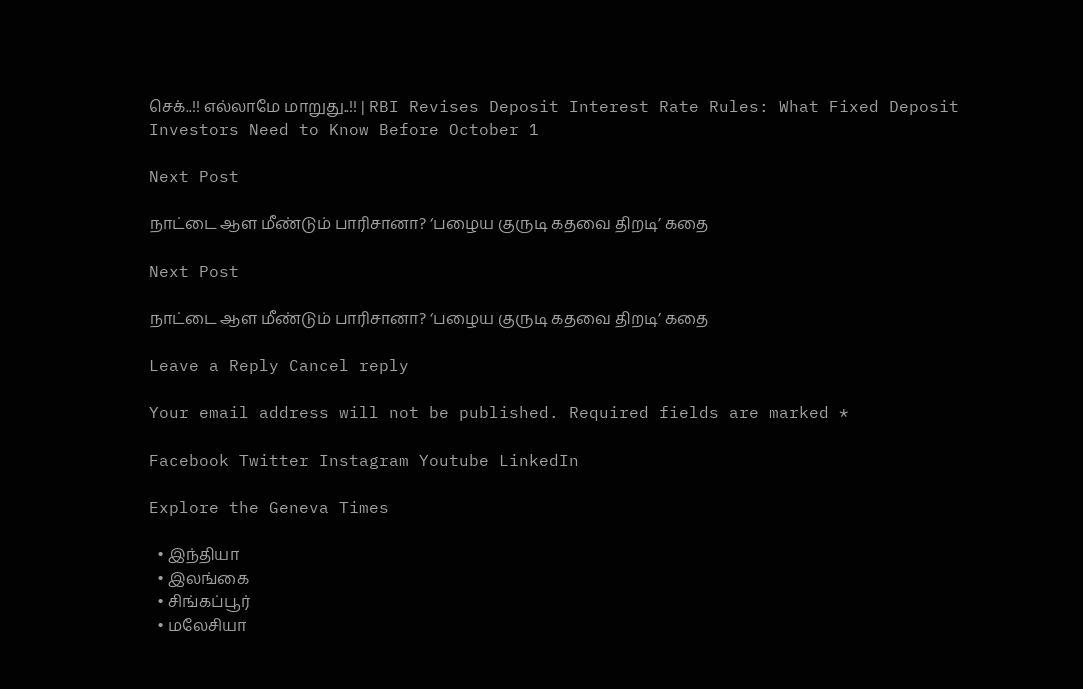செக்..!! எல்லாமே மாறுது..!! | RBI Revises Deposit Interest Rate Rules: What Fixed Deposit Investors Need to Know Before October 1

Next Post

நாட்டை ஆள மீண்டும் பாரிசானா? ‘பழைய குருடி கதவை திறடி’ கதை

Next Post

நாட்டை ஆள மீண்டும் பாரிசானா? ‘பழைய குருடி கதவை திறடி’ கதை

Leave a Reply Cancel reply

Your email address will not be published. Required fields are marked *

Facebook Twitter Instagram Youtube LinkedIn

Explore the Geneva Times

  • இந்தியா
  • இலங்கை
  • சிங்கப்பூர்
  • மலேசியா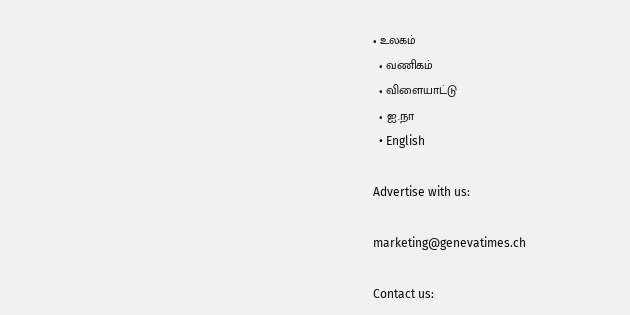• உலகம்
  • வணிகம்
  • விளையாட்டு
  • ஐ.நா
  • English

Advertise with us:

marketing@genevatimes.ch

Contact us: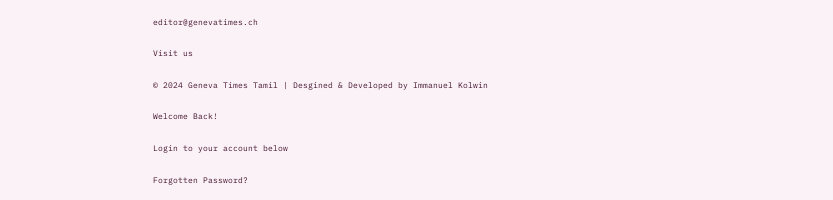editor@genevatimes.ch

Visit us

© 2024 Geneva Times Tamil | Desgined & Developed by Immanuel Kolwin

Welcome Back!

Login to your account below

Forgotten Password?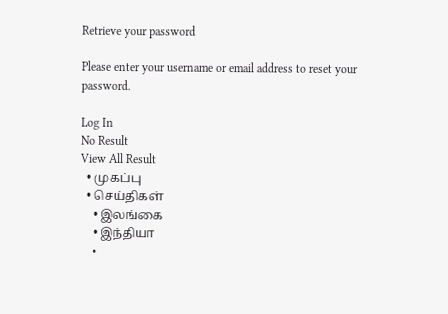Retrieve your password

Please enter your username or email address to reset your password.

Log In
No Result
View All Result
  • முகப்பு
  • செய்திகள்
    • இலங்கை
    • இந்தியா
    •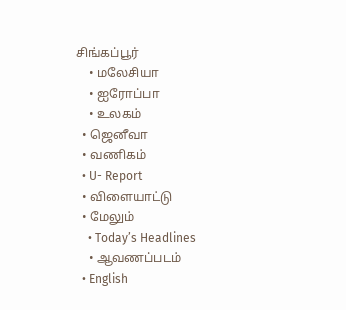சிங்கப்பூர்
    • மலேசியா
    • ஐரோப்பா
    • உலகம்
  • ஜெனீவா
  • வணிகம்
  • U- Report
  • விளையாட்டு
  • மேலும்
    • Today’s Headlines
    • ஆவணப்படம்
  • English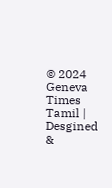© 2024 Geneva Times Tamil | Desgined &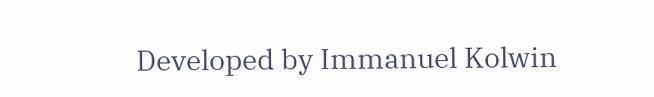Developed by Immanuel Kolwin